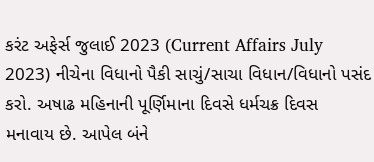કરંટ અફેર્સ જુલાઈ 2023 (Current Affairs July 2023) નીચેના વિધાનો પૈકી સાચું/સાચા વિધાન/વિધાનો પસંદ કરો. અષાઢ મહિનાની પૂર્ણિમાના દિવસે ધર્મચક્ર દિવસ મનાવાય છે. આપેલ બંને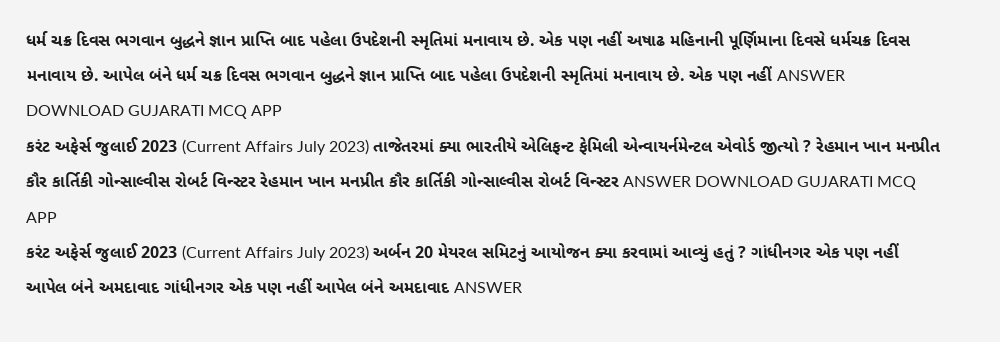ધર્મ ચક્ર દિવસ ભગવાન બુદ્ધને જ્ઞાન પ્રાપ્તિ બાદ પહેલા ઉપદેશની સ્મૃતિમાં મનાવાય છે. એક પણ નહીં અષાઢ મહિનાની પૂર્ણિમાના દિવસે ધર્મચક્ર દિવસ મનાવાય છે. આપેલ બંને ધર્મ ચક્ર દિવસ ભગવાન બુદ્ધને જ્ઞાન પ્રાપ્તિ બાદ પહેલા ઉપદેશની સ્મૃતિમાં મનાવાય છે. એક પણ નહીં ANSWER DOWNLOAD GUJARATI MCQ APP
કરંટ અફેર્સ જુલાઈ 2023 (Current Affairs July 2023) તાજેતરમાં ક્યા ભારતીયે એલિફન્ટ ફેમિલી એન્વાયર્નમેન્ટલ એવોર્ડ જીત્યો ? રેહમાન ખાન મનપ્રીત કૌર કાર્તિકી ગોન્સાલ્વીસ રોબર્ટ વિન્સ્ટર રેહમાન ખાન મનપ્રીત કૌર કાર્તિકી ગોન્સાલ્વીસ રોબર્ટ વિન્સ્ટર ANSWER DOWNLOAD GUJARATI MCQ APP
કરંટ અફેર્સ જુલાઈ 2023 (Current Affairs July 2023) અર્બન 20 મેયરલ સમિટનું આયોજન ક્યા કરવામાં આવ્યું હતું ? ગાંધીનગર એક પણ નહીં આપેલ બંને અમદાવાદ ગાંધીનગર એક પણ નહીં આપેલ બંને અમદાવાદ ANSWER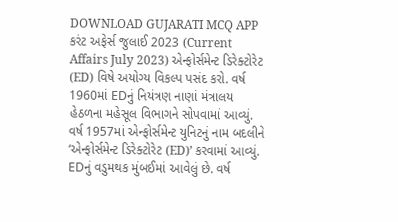DOWNLOAD GUJARATI MCQ APP
કરંટ અફેર્સ જુલાઈ 2023 (Current Affairs July 2023) એન્ફોર્સમેન્ટ ડિરેક્ટોરેટ (ED) વિષે અયોગ્ય વિકલ્પ પસંદ કરો. વર્ષ 1960માં EDનું નિયંત્રણ નાણાં મંત્રાલય હેઠળના મહેસૂલ વિભાગને સોપવામાં આવ્યું. વર્ષ 1957માં એન્ફોર્સમેન્ટ યુનિટનું નામ બદલીને ‘એન્ફોર્સમેન્ટ ડિરેક્ટોરેટ (ED)’ કરવામાં આવ્યું. EDનું વડુમથક મુંબઈમાં આવેલું છે. વર્ષ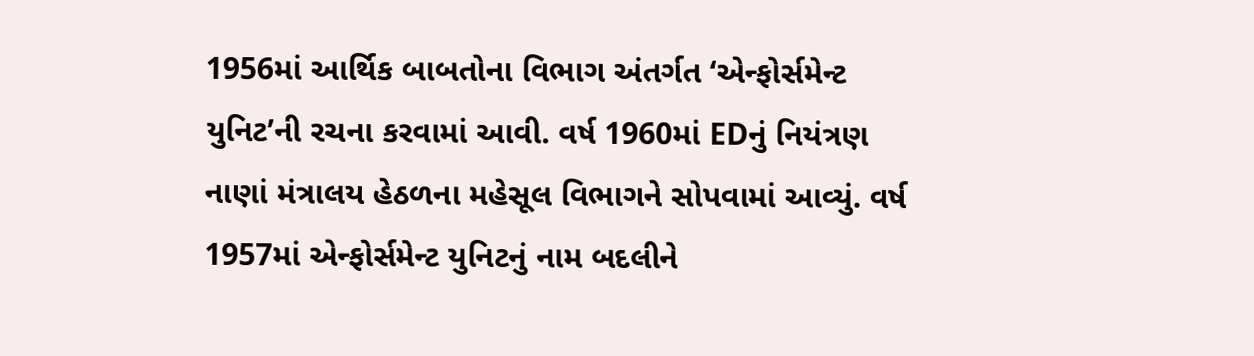1956માં આર્થિક બાબતોના વિભાગ અંતર્ગત ‘એન્ફોર્સમેન્ટ યુનિટ’ની રચના કરવામાં આવી. વર્ષ 1960માં EDનું નિયંત્રણ નાણાં મંત્રાલય હેઠળના મહેસૂલ વિભાગને સોપવામાં આવ્યું. વર્ષ 1957માં એન્ફોર્સમેન્ટ યુનિટનું નામ બદલીને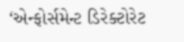‘એન્ફોર્સમેન્ટ ડિરેક્ટોરેટ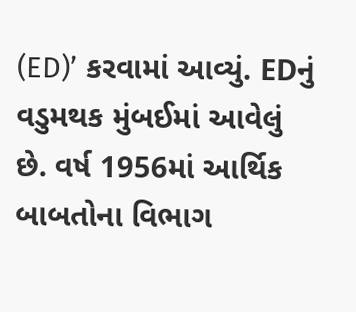(ED)’ કરવામાં આવ્યું. EDનું વડુમથક મુંબઈમાં આવેલું છે. વર્ષ 1956માં આર્થિક બાબતોના વિભાગ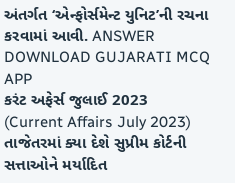અંતર્ગત ‘એન્ફોર્સમેન્ટ યુનિટ’ની રચના કરવામાં આવી. ANSWER DOWNLOAD GUJARATI MCQ APP
કરંટ અફેર્સ જુલાઈ 2023 (Current Affairs July 2023) તાજેતરમાં ક્યા દેશે સુપ્રીમ કોર્ટની સત્તાઓને મર્યાદિત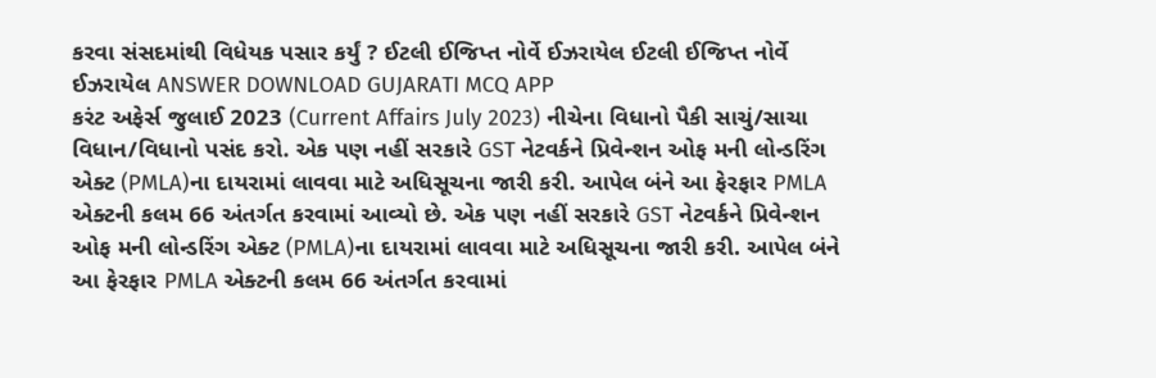કરવા સંસદમાંથી વિધેયક પસાર કર્યું ? ઈટલી ઈજિપ્ત નોર્વે ઈઝરાયેલ ઈટલી ઈજિપ્ત નોર્વે ઈઝરાયેલ ANSWER DOWNLOAD GUJARATI MCQ APP
કરંટ અફેર્સ જુલાઈ 2023 (Current Affairs July 2023) નીચેના વિધાનો પૈકી સાચું/સાચા વિધાન/વિધાનો પસંદ કરો. એક પણ નહીં સરકારે GST નેટવર્કને પ્રિવેન્શન ઓફ મની લોન્ડરિંગ એક્ટ (PMLA)ના દાયરામાં લાવવા માટે અધિસૂચના જારી કરી. આપેલ બંને આ ફેરફાર PMLA એક્ટની કલમ 66 અંતર્ગત કરવામાં આવ્યો છે. એક પણ નહીં સરકારે GST નેટવર્કને પ્રિવેન્શન ઓફ મની લોન્ડરિંગ એક્ટ (PMLA)ના દાયરામાં લાવવા માટે અધિસૂચના જારી કરી. આપેલ બંને આ ફેરફાર PMLA એક્ટની કલમ 66 અંતર્ગત કરવામાં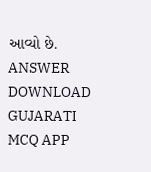આવ્યો છે. ANSWER DOWNLOAD GUJARATI MCQ APP